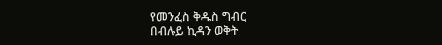የመንፈስ ቅዱስ ግብር
በብሉይ ኪዳን ወቅት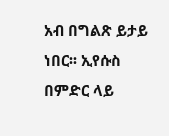አብ በግልጽ ይታይ ነበር፡፡ ኢየሱስ በምድር ላይ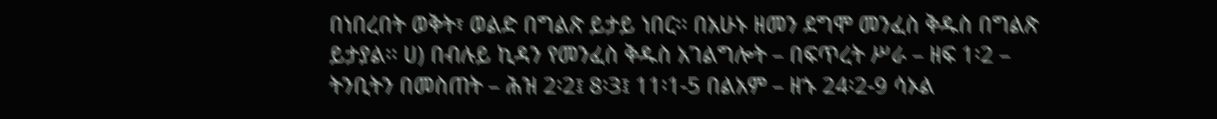በነበረበት ወቅት፣ ወልድ በግልጽ ይታይ ነበር፡፡ በአሁኑ ዘመን ደግሞ መንፈስ ቅዱስ በግልጽ ይታያል፡፡ ሀ) በብሉይ ኪዳን የመንፈስ ቅዱስ አገልግሎት – በፍጥረት ሥራ – ዘፍ 1፡2 – ትንቢትን በመስጠት – ሕዝ 2፡2፤ 8፡3፤ 11፡1-5 በልአም – ዘኁ 24፡2-9 ሳኦል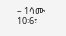– 1ሳሙ 10፡6፣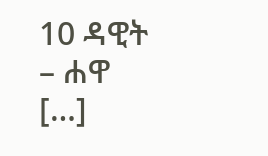10 ዳዊት – ሐዋ […]